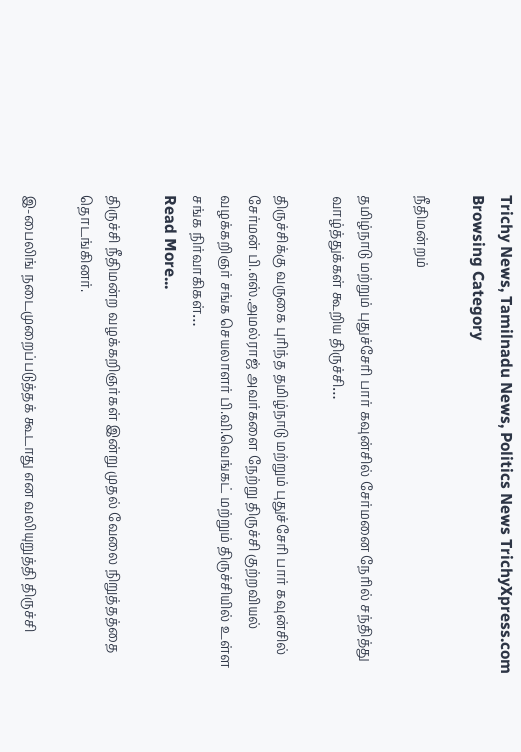Trichy News, Tamilnadu News, Politics News TrichyXpress.com
Browsing Category

நீதிமன்றம்

தமிழ்நாடு மற்றும் புதுச்சேரி பார் கவுன்சில் சேர்மனை நேரில் சந்தித்து வாழ்த்துக்கள் கூறிய திருச்சி…

திருச்சிக்கு வருகை புரிந்த தமிழ்நாடு மற்றும் புதுச்சேரி பார் கவுன்சில் சேர்மன் பி.எஸ்.அமல்ராஜ் அவர்களை நேற்று திருச்சி குற்றவியல் வழக்கறிஞர் சங்க செயலாளர் பி.வி.வெங்கட் மற்றும் திருச்சியில் உள்ள சங்க நிர்வாகிகள்…
Read More...

திருச்சி நீதிமன்ற வழக்கறிஞர்கள் இன்று முதல் வேலை நிறுத்தத்தை தொடங்கினர்.

இ-பைலிங் நடைமுறைப்படுத்தக் கூடாது என வலியுறுத்தி திருச்சி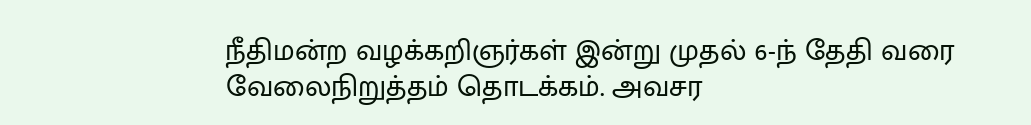நீதிமன்ற வழக்கறிஞர்கள் இன்று முதல் 6-ந் தேதி வரை வேலைநிறுத்தம் தொடக்கம். அவசர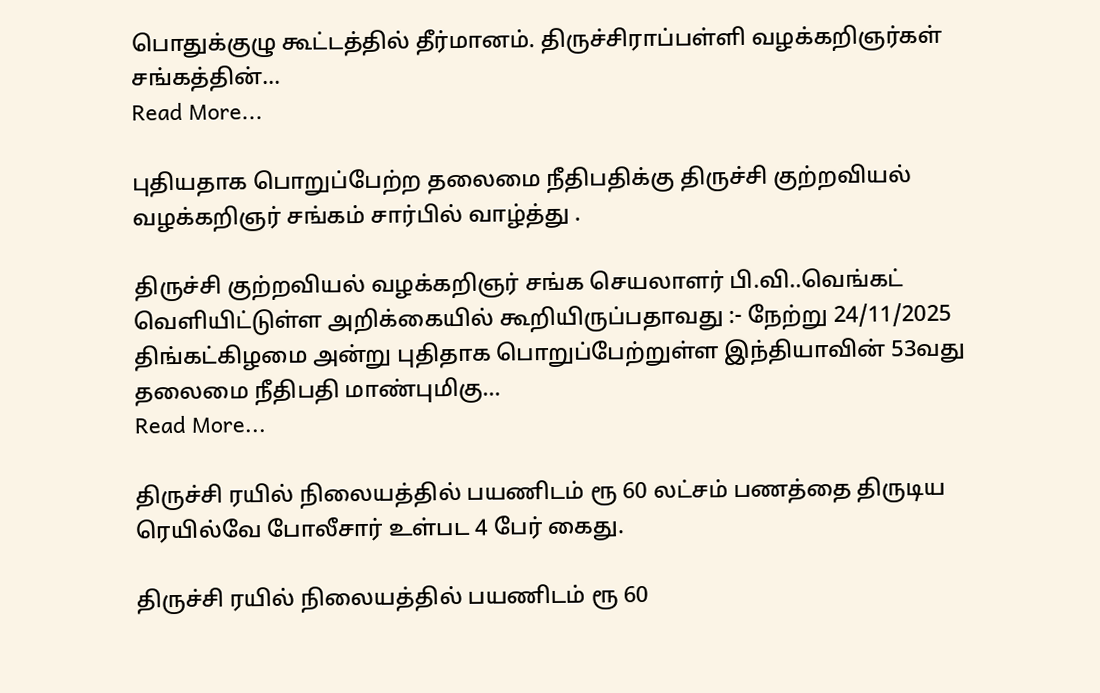பொதுக்குழு கூட்டத்தில் தீர்மானம். திருச்சிராப்பள்ளி வழக்கறிஞர்கள் சங்கத்தின்…
Read More...

புதியதாக பொறுப்பேற்ற தலைமை நீதிபதிக்கு திருச்சி குற்றவியல் வழக்கறிஞர் சங்கம் சார்பில் வாழ்த்து .

திருச்சி குற்றவியல் வழக்கறிஞர் சங்க செயலாளர் பி.வி..வெங்கட் வெளியிட்டுள்ள அறிக்கையில் கூறியிருப்பதாவது :- நேற்று 24/11/2025 திங்கட்கிழமை அன்று புதிதாக பொறுப்பேற்றுள்ள இந்தியாவின் 53வது தலைமை நீதிபதி மாண்புமிகு…
Read More...

திருச்சி ரயில் நிலையத்தில் பயணிடம் ரூ 60 லட்சம் பணத்தை திருடிய ரெயில்வே போலீசார் உள்பட 4 பேர் கைது.

திருச்சி ரயில் நிலையத்தில் பயணிடம் ரூ 60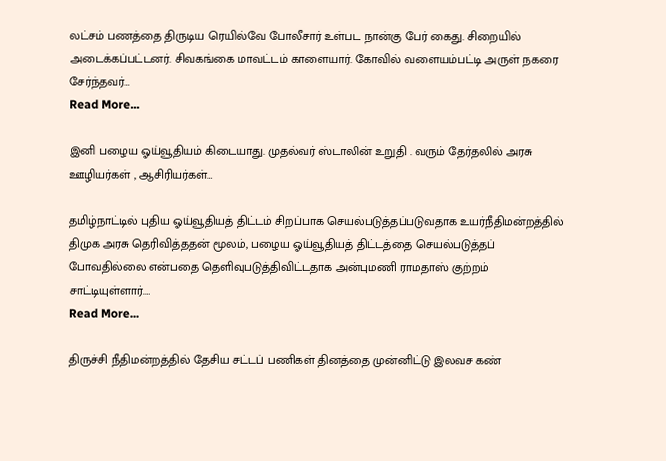லட்சம் பணத்தை திருடிய ரெயில்வே போலீசார் உள்பட நான்கு பேர் கைது. சிறையில் அடைக்கப்பட்டனர். சிவகங்கை மாவட்டம் காளையார். கோவில் வளையம்பட்டி அருள் நகரை சேர்ந்தவர்…
Read More...

இனி பழைய ஓய்வூதியம் கிடையாது. முதல்வர் ஸ்டாலின் உறுதி . வரும் தேர்தலில் அரசு ஊழியர்கள் , ஆசிரியர்கள்…

தமிழ்நாட்டில் புதிய ஓய்வூதியத் திட்டம் சிறப்பாக செயல்படுத்தப்படுவதாக உயர்நீதிமன்றத்தில் திமுக அரசு தெரிவித்ததன் மூலம், பழைய ஓய்வூதியத் திட்டத்தை செயல்படுத்தப் போவதில்லை என்பதை தெளிவுபடுத்திவிட்டதாக அன்புமணி ராமதாஸ் குற்றம் சாட்டியுள்ளார்.…
Read More...

திருச்சி நீதிமன்றத்தில் தேசிய சட்டப் பணிகள் தினத்தை முன்னிட்டு இலவச கண்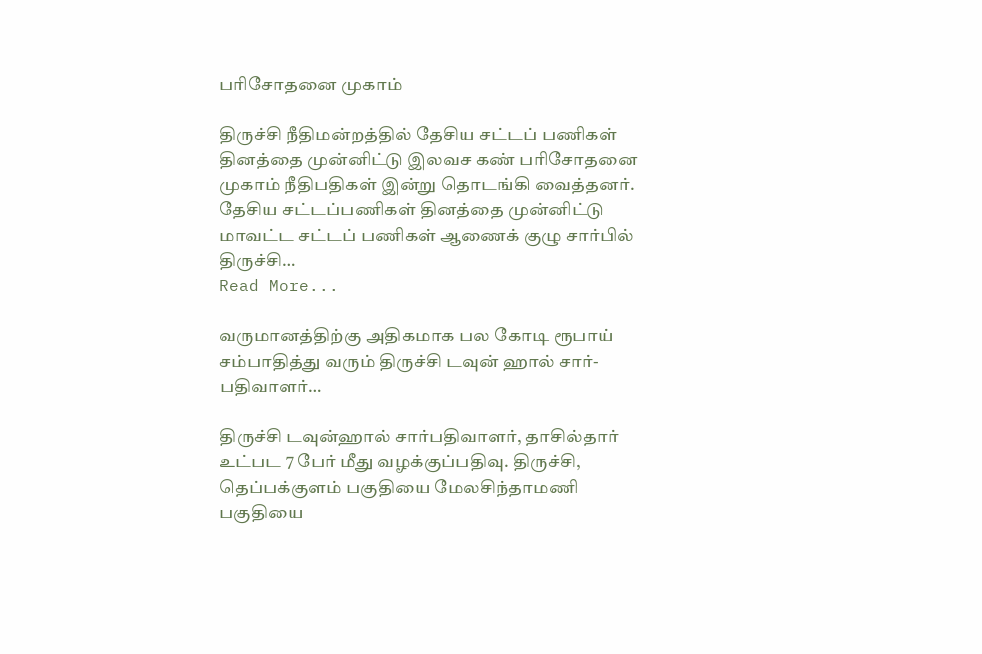பரிசோதனை முகாம்

திருச்சி நீதிமன்றத்தில் தேசிய சட்டப் பணிகள் தினத்தை முன்னிட்டு இலவச கண் பரிசோதனை முகாம் நீதிபதிகள் இன்று தொடங்கி வைத்தனர். தேசிய சட்டப்பணிகள் தினத்தை முன்னிட்டு மாவட்ட சட்டப் பணிகள் ஆணைக் குழு சார்பில் திருச்சி…
Read More...

வருமானத்திற்கு அதிகமாக பல கோடி ரூபாய் சம்பாதித்து வரும் திருச்சி டவுன் ஹால் சார்- பதிவாளர்…

திருச்சி டவுன்ஹால் சார்பதிவாளர், தாசில்தார் உட்பட 7 பேர் மீது வழக்குப்பதிவு. திருச்சி, தெப்பக்குளம் பகுதியை மேலசிந்தாமணி பகுதியை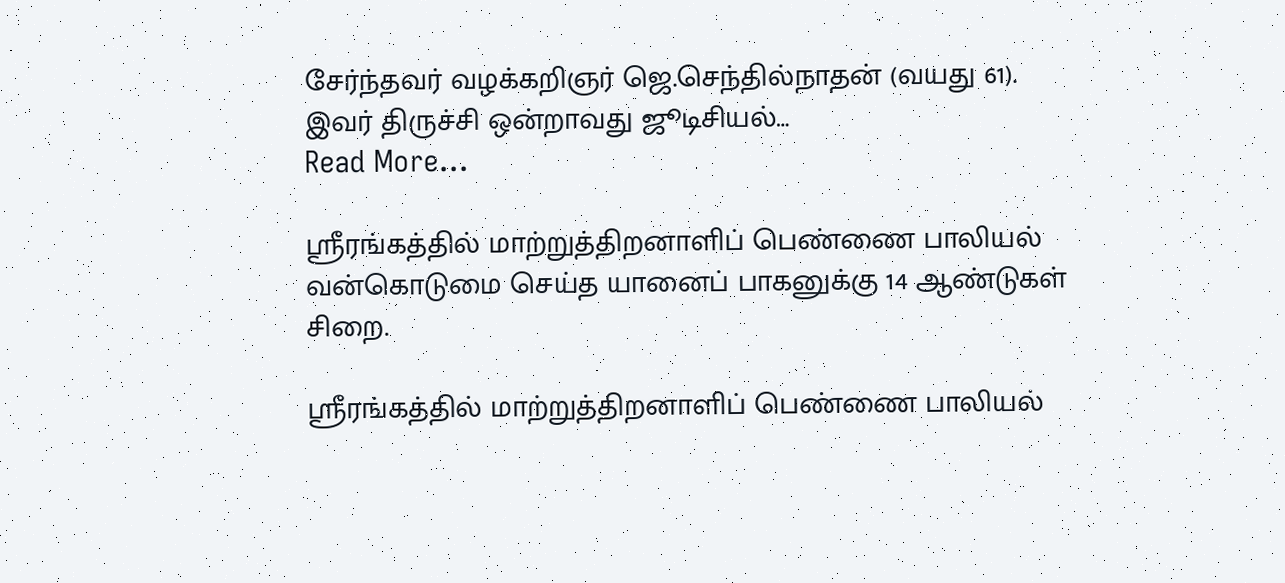சேர்ந்தவர் வழக்கறிஞர் ஜெ.செந்தில்நாதன் (வயது 61). இவர் திருச்சி ஒன்றாவது ஜூடிசியல்…
Read More...

ஸ்ரீரங்கத்தில் மாற்றுத்திறனாளிப் பெண்ணை பாலியல் வன்கொடுமை செய்த யானைப் பாகனுக்கு 14 ஆண்டுகள் சிறை.

ஸ்ரீரங்கத்தில் மாற்றுத்திறனாளிப் பெண்ணை பாலியல்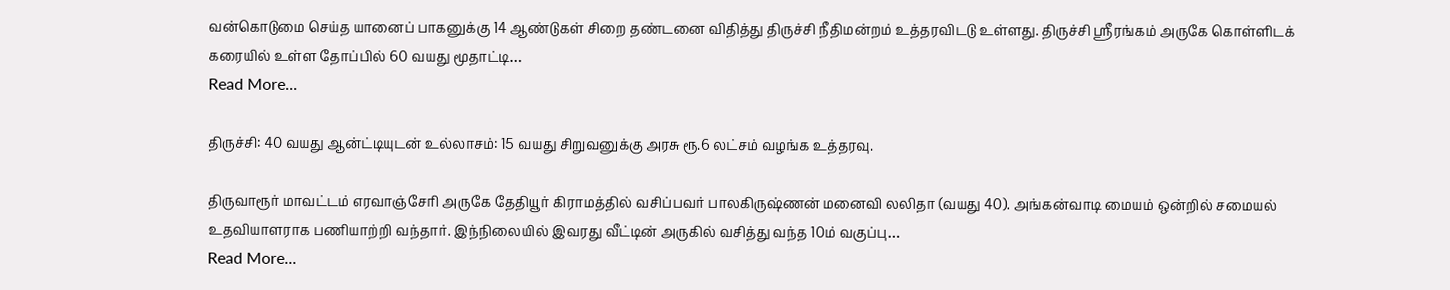வன்கொடுமை செய்த யானைப் பாகனுக்கு 14 ஆண்டுகள் சிறை தண்டனை விதித்து திருச்சி நீதிமன்றம் உத்தரவிடடு உள்ளது. திருச்சி ஸ்ரீரங்கம் அருகே கொள்ளிடக் கரையில் உள்ள தோப்பில் 60 வயது மூதாட்டி…
Read More...

திருச்சி: 40 வயது ஆன்ட்டியுடன் உல்லாசம்: 15 வயது சிறுவனுக்கு அரசு ரூ.6 லட்சம் வழங்க உத்தரவு.

திருவாரூர் மாவட்டம் எரவாஞ்சேரி அருகே தேதியூர் கிராமத்தில் வசிப்பவர் பாலகிருஷ்ணன் மனைவி லலிதா (வயது 40). அங்கன்வாடி மையம் ஒன்றில் சமையல் உதவியாளராக பணியாற்றி வந்தார். இந்நிலையில் இவரது வீட்டின் அருகில் வசித்து வந்த 10ம் வகுப்பு…
Read More...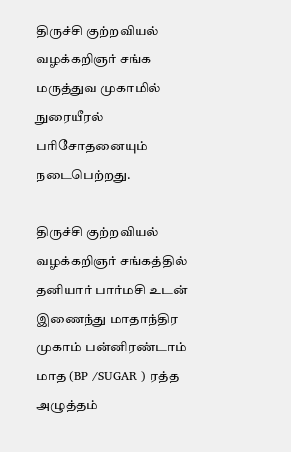திருச்சி குற்றவியல் வழக்கறிஞர் சங்க மருத்துவ முகாமில் நுரையீரல் பரிசோதனையும் நடைபெற்றது.

திருச்சி குற்றவியல் வழக்கறிஞர் சங்கத்தில் தனியார் பார்மசி உடன் இணைந்து மாதாந்திர முகாம் பன்னிரண்டாம் மாத (BP /SUGAR ) ரத்த அழுத்தம்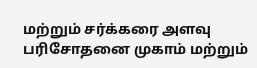மற்றும் சர்க்கரை அளவு பரிசோதனை முகாம் மற்றும்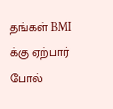தங்கள் BMI க்கு ஏற்பார் போல்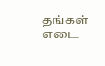தங்கள் எடை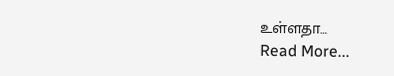உள்ளதா…
Read More...